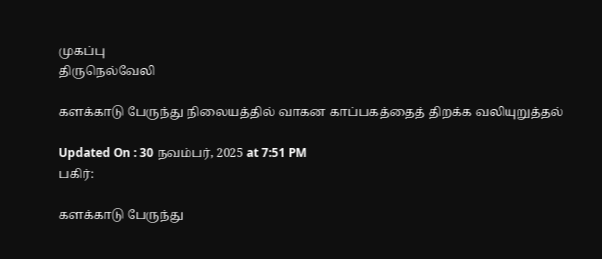முகப்பு
திருநெல்வேலி

களக்காடு பேருந்து நிலையத்தில் வாகன காப்பகத்தைத் திறக்க வலியுறுத்தல்

Updated On : 30 நவம்பர், 2025 at 7:51 PM
பகிர்:

களக்காடு பேருந்து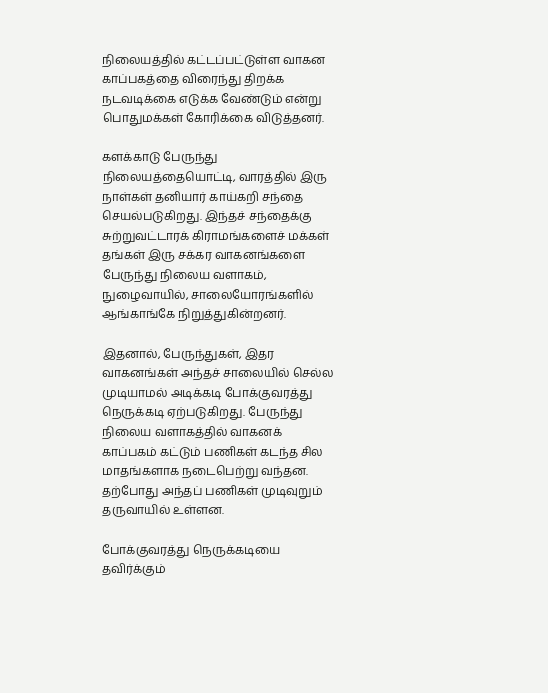நிலையத்தில் கட்டப்பட்டுள்ள வாகன காப்பகத்தை விரைந்து திறக்க நடவடிக்கை எடுக்க வேண்டும் என்று பொதுமக்கள் கோரிக்கை விடுத்தனர்.

களக்காடு பேருந்து நிலையத்தையொட்டி, வாரத்தில் இரு நாள்கள் தனியார் காய்கறி சந்தை செயல்படுகிறது. இந்தச் சந்தைக்கு சுற்றுவட்டாரக் கிராமங்களைச் மக்கள் தங்கள் இரு சக்கர வாகனங்களை பேருந்து நிலைய வளாகம், நுழைவாயில், சாலையோரங்களில் ஆங்காங்கே நிறுத்துகின்றனர்.

இதனால், பேருந்துகள், இதர வாகனங்கள் அந்தச் சாலையில் செல்ல முடியாமல் அடிக்கடி போக்குவரத்து நெருக்கடி ஏற்படுகிறது. பேருந்து நிலைய வளாகத்தில் வாகனக் காப்பகம் கட்டும் பணிகள் கடந்த சில மாதங்களாக நடைபெற்று வந்தன. தற்போது அந்தப் பணிகள் முடிவுறும் தருவாயில் உள்ளன.

போக்குவரத்து நெருக்கடியை தவிர்க்கும்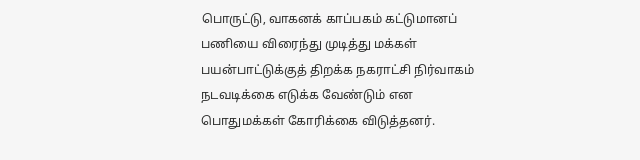பொருட்டு, வாகனக் காப்பகம் கட்டுமானப் பணியை விரைந்து முடித்து மக்கள் பயன்பாட்டுக்குத் திறக்க நகராட்சி நிர்வாகம் நடவடிக்கை எடுக்க வேண்டும் என பொதுமக்கள் கோரிக்கை விடுத்தனர்.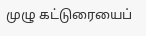முழு கட்டுரையைப்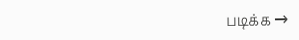படிக்க →